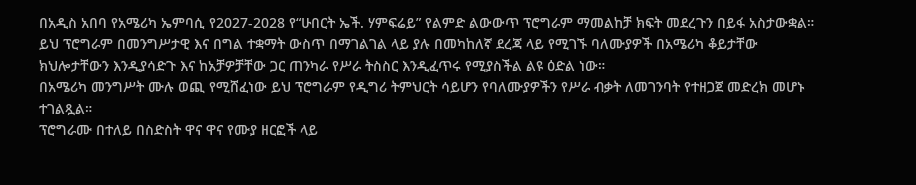በአዲስ አበባ የአሜሪካ ኤምባሲ የ2027-2028 የ“ሁበርት ኤች. ሃምፍሬይ” የልምድ ልውውጥ ፕሮግራም ማመልከቻ ክፍት መደረጉን በይፋ አስታውቋል።
ይህ ፕሮግራም በመንግሥታዊ እና በግል ተቋማት ውስጥ በማገልገል ላይ ያሉ በመካከለኛ ደረጃ ላይ የሚገኙ ባለሙያዎች በአሜሪካ ቆይታቸው ክህሎታቸውን እንዲያሳድጉ እና ከአቻዎቻቸው ጋር ጠንካራ የሥራ ትስስር እንዲፈጥሩ የሚያስችል ልዩ ዕድል ነው።
በአሜሪካ መንግሥት ሙሉ ወጪ የሚሸፈነው ይህ ፕሮግራም የዲግሪ ትምህርት ሳይሆን የባለሙያዎችን የሥራ ብቃት ለመገንባት የተዘጋጀ መድረክ መሆኑ ተገልጿል።
ፕሮግራሙ በተለይ በስድስት ዋና ዋና የሙያ ዘርፎች ላይ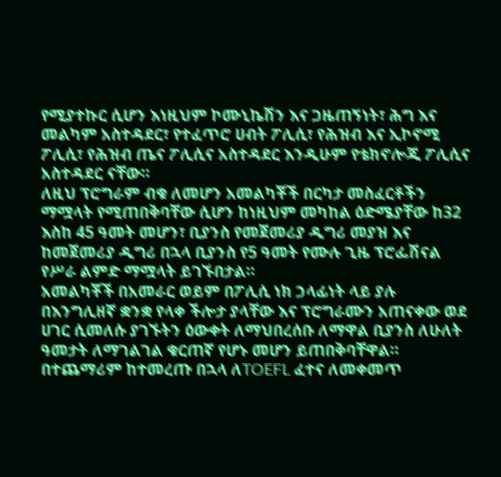የሚያተኩር ሲሆን እነዚህም ኮሙኒኬሽን እና ጋዜጠኝነት፣ ሕግ እና መልካም አስተዳደር፣ የተፈጥሮ ሀብት ፖሊሲ፣ የሕዝብ እና ኢኮኖሚ ፖሊሲ፣ የሕዝብ ጤና ፖሊሲና አስተዳደር እንዲሁም የቴክኖሎጂ ፖሊሲና አስተዳደር ናቸው።
ለዚህ ፕሮግራም ብቁ ለመሆን አመልካቾች በርካታ መስፈርቶችን ማሟላት የሚጠበቅባቸው ሲሆን ከነዚህም መካከል ዕድሜያቸው ከ32 እስከ 45 ዓመት መሆን፣ ቢያንስ የመጀመሪያ ዲግሪ መያዝ እና ከመጀመሪያ ዲግሪ በኋላ ቢያንስ የ5 ዓመት የሙሉ ጊዜ ፕሮፌሽናል የሥራ ልምድ ማሟላት ይገኙበታል።
አመልካቾች በአመራር ወይም በፖሊሲ ነክ ኃላፊነት ላይ ያሉ በእንግሊዘኛ ቋንቋ የላቀ ችሎታ ያላቸው እና ፕሮግራሙን አጠናቀው ወደ ሀገር ሲመለሱ ያገኙትን ዕውቀት ለማህበረሰቡ ለማዋል ቢያንስ ለሁለት ዓመታት ለማገልገል ቁርጠኛ የሆኑ መሆን ይጠበቅባቸዋል።
በተጨማሪም ከተመረጡ በኋላ ለTOEFL ፈተና ለመቀመጥ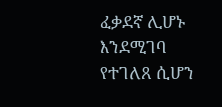ፈቃደኛ ሊሆኑ እንደሚገባ የተገለጸ ሲሆን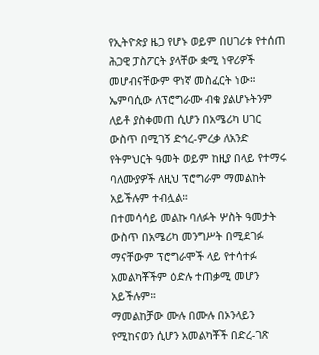የኢትዮጵያ ዜጋ የሆኑ ወይም በሀገሪቱ የተሰጠ ሕጋዊ ፓስፖርት ያላቸው ቋሚ ነዋሪዎች መሆብናቸውም ዋነኛ መስፈርት ነው።
ኤምባሲው ለፕሮግራሙ ብቁ ያልሆኑትንም ለይቶ ያስቀመጠ ሲሆን በአሜሪካ ሀገር ውስጥ በሚገኝ ድኅረ-ምረቃ ለአንድ የትምህርት ዓመት ወይም ከዚያ በላይ የተማሩ ባለሙያዎች ለዚህ ፕሮግራም ማመልከት አይችሉም ተብሏል።
በተመሳሳይ መልኩ ባለፉት ሦስት ዓመታት ውስጥ በአሜሪካ መንግሥት በሚደገፉ ማናቸውም ፕሮግራሞች ላይ የተሳተፉ አመልካቾችም ዕድሉ ተጠቃሚ መሆን አይችሉም።
ማመልከቻው ሙሉ በሙሉ በኦንላይን የሚከናወን ሲሆን አመልካቾች በድረ-ገጽ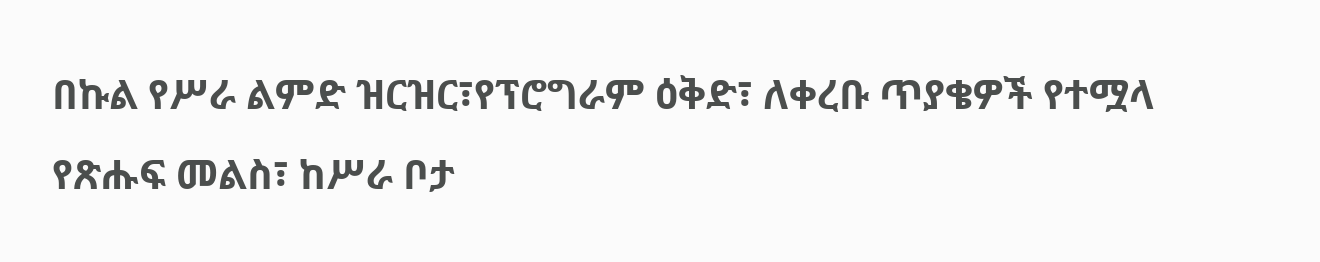በኩል የሥራ ልምድ ዝርዝር፣የፕሮግራም ዕቅድ፣ ለቀረቡ ጥያቄዎች የተሟላ የጽሑፍ መልስ፣ ከሥራ ቦታ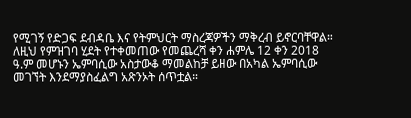የሚገኝ የድጋፍ ደብዳቤ እና የትምህርት ማስረጃዎችን ማቅረብ ይኖርባቸዋል።
ለዚህ የምዝገባ ሂደት የተቀመጠው የመጨረሻ ቀን ሐምሌ 12 ቀን 2018 ዓ.ም መሆኑን ኤምባሲው አስታውቆ ማመልከቻ ይዘው በአካል ኤምባሲው መገኘት እንደማያስፈልግ አጽንኦት ሰጥቷል።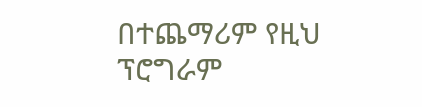በተጨማሪም የዚህ ፕሮግራም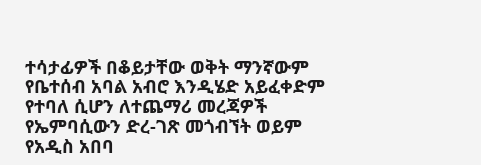ተሳታፊዎች በቆይታቸው ወቅት ማንኛውም የቤተሰብ አባል አብሮ እንዲሄድ አይፈቀድም የተባለ ሲሆን ለተጨማሪ መረጃዎች የኤምባሲውን ድረ-ገጽ መጎብኘት ወይም የአዲስ አበባ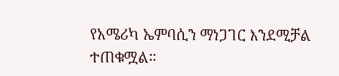የአሜሪካ ኤምባሲን ማነጋገር እንደሚቻል ተጠቁሟል።